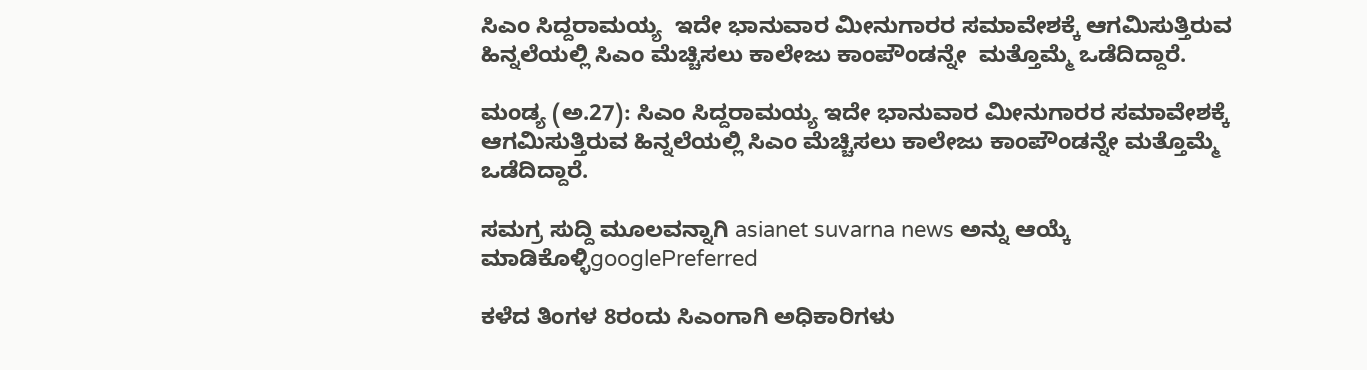ಸಿಎಂ ಸಿದ್ದರಾಮಯ್ಯ  ಇದೇ ಭಾನುವಾರ ಮೀನುಗಾರರ ಸಮಾವೇಶಕ್ಕೆ ಆಗಮಿಸುತ್ತಿರುವ ಹಿನ್ನಲೆಯಲ್ಲಿ ಸಿಎಂ ಮೆಚ್ಚಿಸಲು ಕಾಲೇಜು ಕಾಂಪೌಂಡನ್ನೇ  ಮತ್ತೊಮ್ಮೆ ಒಡೆದಿದ್ದಾರೆ.

ಮಂಡ್ಯ (ಅ.27): ಸಿಎಂ ಸಿದ್ದರಾಮಯ್ಯ ಇದೇ ಭಾನುವಾರ ಮೀನುಗಾರರ ಸಮಾವೇಶಕ್ಕೆ ಆಗಮಿಸುತ್ತಿರುವ ಹಿನ್ನಲೆಯಲ್ಲಿ ಸಿಎಂ ಮೆಚ್ಚಿಸಲು ಕಾಲೇಜು ಕಾಂಪೌಂಡನ್ನೇ ಮತ್ತೊಮ್ಮೆ ಒಡೆದಿದ್ದಾರೆ.

ಸಮಗ್ರ ಸುದ್ದಿ ಮೂಲವನ್ನಾಗಿ asianet suvarna news ಅನ್ನು ಆಯ್ಕೆ ಮಾಡಿಕೊಳ್ಳಿgooglePreferred

ಕಳೆದ ತಿಂಗಳ 8ರಂದು ಸಿಎಂಗಾಗಿ ಅಧಿಕಾರಿಗಳು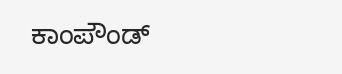ಕಾಂಪೌಂಡ್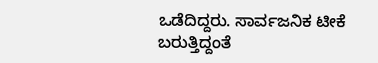ಒಡೆದಿದ್ದರು. ಸಾರ್ವಜನಿಕ ಟೀಕೆ ಬರುತ್ತಿದ್ದಂತೆ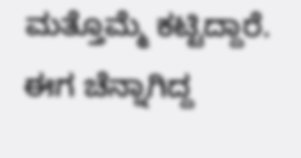ಮತ್ತೊಮ್ಮೆ ಕಟ್ಟಿದ್ದಾರೆ. ಈಗ ಚೆನ್ನಾಗಿದ್ದ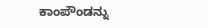ಕಾಂಪೌಂಡನ್ನು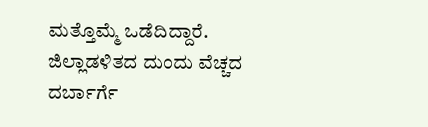ಮತ್ತೊಮ್ಮೆ ಒಡೆದಿದ್ದಾರೆ. ಜಿಲ್ಲಾಡಳಿತದ ದುಂದು ವೆಚ್ಚದ ದರ್ಬಾರ್ಗೆ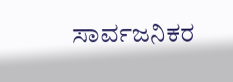ಸಾರ್ವಜನಿಕರ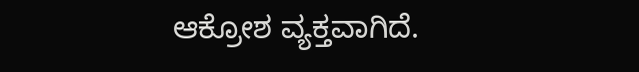ಆಕ್ರೋಶ ವ್ಯಕ್ತವಾಗಿದೆ.